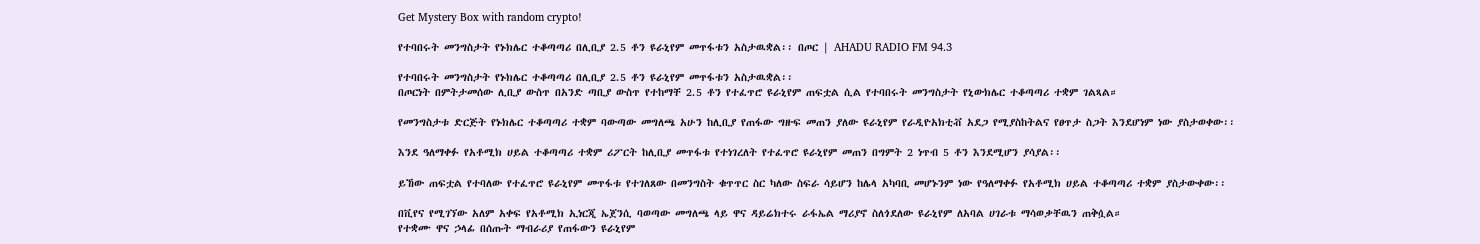Get Mystery Box with random crypto!

የተባበሩት መንግስታት የኑክሌር ተቆጣጣሪ በሊቢያ 2.5 ቶን ዩራኒየም መጥፋቱን አስታዉቋል፡፡ በጦር | AHADU RADIO FM 94.3

የተባበሩት መንግስታት የኑክሌር ተቆጣጣሪ በሊቢያ 2.5 ቶን ዩራኒየም መጥፋቱን አስታዉቋል፡፡
በጦርነት በምትታመሰው ሊቢያ ውስጥ በአንድ ጣቢያ ውስጥ የተከማቸ 2.5 ቶን የተፈጥሮ ዩራኒየም ጠፍቷል ሲል የተባበሩት መንግስታት የኒውክሌር ተቆጣጣሪ ተቋም ገልጻል።

የመንግስታቱ ድርጅት የኑክሌር ተቆጣጣሪ ተቋም ባውጣው መግለጫ አሁን ከሊቢያ የጠፋው ግዙፍ መጠን ያለው ዩራኒየም የራዲዮአክቲቭ አደጋ የሚያስከትልና የፀጥታ ስጋት እንደሆነም ነው ያስታወቀው፡፡

እንደ ዓለማቀፉ የአቶሚክ ሀይል ተቆጣጣሪ ተቋም ሪፖርት ከሊቢያ መጥፋቱ የተነገረለት የተፈጥሮ ዩራኒየም መጠን በግምት 2 ነጥብ 5 ቶን እንደሚሆን ያሳያል፡፡

ይኸው ጠፍቷል የተባለው የተፈጥሮ ዩራኒየም መጥፋቱ የተገለጸው በመንግስት ቁጥጥር ስር ካለው ስፍራ ሳይሆን ከሌላ አካባቢ መሆኑንም ነው የዓለማቀፉ የአቶሚክ ሀይል ተቆጣጣሪ ተቋም ያስታውቀው፡፡

በቪየና የሚገኘው አለም አቀፍ የአቶሚክ ኢነርጂ ኤጀንሲ ባወጣው መግለጫ ላይ ዋና ዳይሬክተሩ ራፋኤል ማሪያኖ ስለጎደለው ዩራኒየም ለአባል ሀገራቱ ማሳወቃቸዉን ጠቅሷል።
የተቋሙ ዋና ኃላፊ በሰጡት ማብራሪያ የጠፋውን ዩራኒየም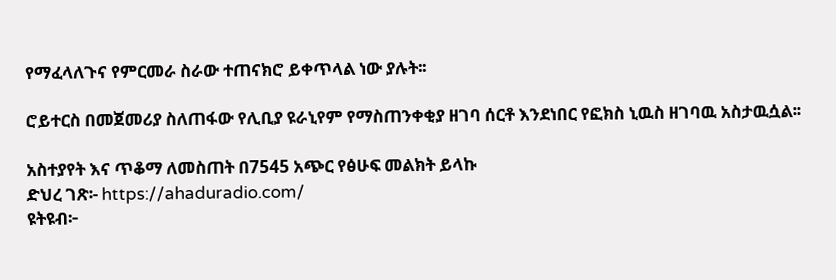የማፈላለጉና የምርመራ ስራው ተጠናክሮ ይቀጥላል ነው ያሉት፡፡

ሮይተርስ በመጀመሪያ ስለጠፋው የሊቢያ ዩራኒየም የማስጠንቀቂያ ዘገባ ሰርቶ እንደነበር የፎክስ ኒዉስ ዘገባዉ አስታዉሷል፡፡

አስተያየት እና ጥቆማ ለመስጠት በ7545 አጭር የፅሁፍ መልክት ይላኩ
ድህረ ገጽ፡- https://ahaduradio.com/
ዩትዩብ፦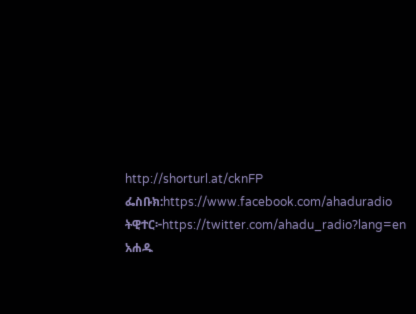http://shorturl.at/cknFP
ፌስቡክ:https://www.facebook.com/ahaduradio
ትዊተር፦https://twitter.com/ahadu_radio?lang=en
አሐዱ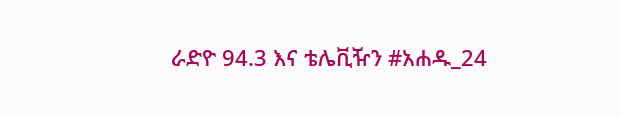ራድዮ 94.3 እና ቴሌቪዥን #አሐዱ_24